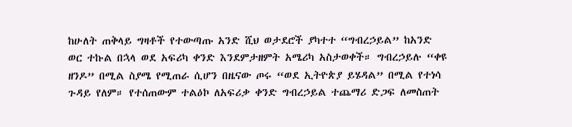ከሁለት ጠቅላይ ግዛቶች የተውጣጡ አንድ ሺህ ወታደሮች ያካተተ “ግብረኃይል” ከአንድ ወር ተኩል በኋላ ወደ አፍሪካ ቀንድ እንደምታዘምት አሜሪካ አስታወቀች። ግብረኃይሉ “ቀዩ ዘንዶ” በሚል ስያሜ የሚጠራ ሲሆን በዜናው ጦሩ “ወደ ኢትዮጵያ ይሄዳል” በሚል የተነሳ ጉዳይ የለም። የተሰጠውም ተልዕኮ ለአፍሪቃ ቀንድ ግብረኃይል ተጨማሪ ድጋፍ ለመስጠት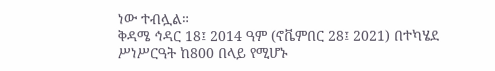ነው ተብሏል።
ቅዳሜ ኅዳር 18፤ 2014 ዓም (ኖቬምበር 28፤ 2021) በተካሄደ ሥነሥርዓት ከ800 በላይ የሚሆኑ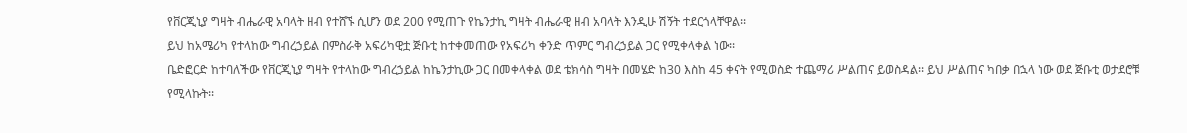የቨርጂኒያ ግዛት ብሔራዊ አባላት ዘብ የተሸኙ ሲሆን ወደ 200 የሚጠጉ የኬንታኪ ግዛት ብሔራዊ ዘብ አባላት እንዲሁ ሽኝት ተደርጎላቸዋል፡፡
ይህ ከአሜሪካ የተላከው ግብረኃይል በምስራቅ አፍሪካዊቷ ጅቡቲ ከተቀመጠው የአፍሪካ ቀንድ ጥምር ግብረኃይል ጋር የሚቀላቀል ነው፡፡
ቤድፎርድ ከተባለችው የቨርጂኒያ ግዛት የተላከው ግብረኃይል ከኬንታኪው ጋር በመቀላቀል ወደ ቴክሳስ ግዛት በመሄድ ከ30 እስከ 45 ቀናት የሚወስድ ተጨማሪ ሥልጠና ይወስዳል፡፡ ይህ ሥልጠና ካበቃ በኋላ ነው ወደ ጅቡቲ ወታደሮቹ የሚላኩት፡፡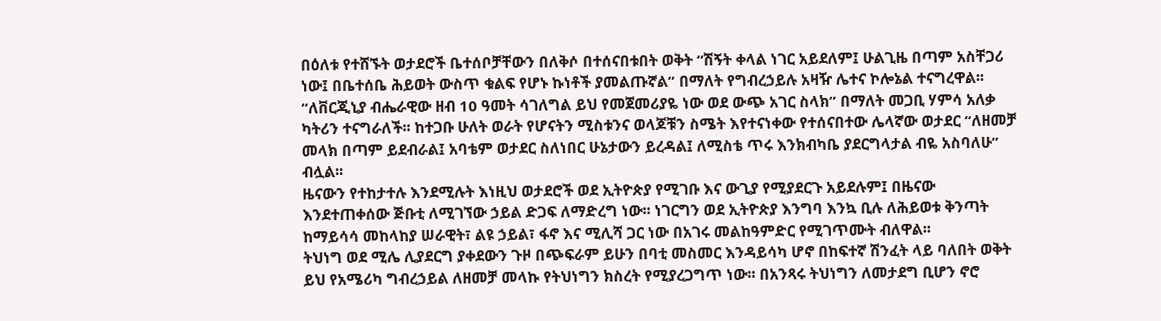በዕለቱ የተሸኙት ወታደሮች ቤተሰቦቻቸውን በለቅሶ በተሰናበቱበት ወቅት “ሽኝት ቀላል ነገር አይደለም፤ ሁልጊዜ በጣም አስቸጋሪ ነው፤ በቤተሰቤ ሕይወት ውስጥ ቁልፍ የሆኑ ኩነቶች ያመልጡኛል” በማለት የግብረኃይሉ አዛዥ ሌተና ኮሎኔል ተናግረዋል፡፡
“ለቨርጂኒያ ብሔራዊው ዘብ 10 ዓመት ሳገለግል ይህ የመጀመሪያዬ ነው ወደ ውጭ አገር ስላክ” በማለት መጋቢ ሃምሳ አለቃ ካትሪን ተናግራለች፡፡ ከተጋቡ ሁለት ወራት የሆናትን ሚስቱንና ወላጆቹን ስሜት እየተናነቀው የተሰናበተው ሌላኛው ወታደር “ለዘመቻ መላክ በጣም ይደብራል፤ አባቴም ወታደር ስለነበር ሁኔታውን ይረዳል፤ ለሚስቴ ጥሩ እንክብካቤ ያደርግላታል ብዬ አስባለሁ” ብሏል፡፡
ዜናውን የተከታተሉ እንደሚሉት እነዚህ ወታደሮች ወደ ኢትዮጵያ የሚገቡ እና ውጊያ የሚያደርጉ አይደሉም፤ በዜናው እንደተጠቀሰው ጅቡቲ ለሚገኘው ኃይል ድጋፍ ለማድረግ ነው፡፡ ነገርግን ወደ ኢትዮጵያ እንግባ እንኳ ቢሉ ለሕይወቱ ቅንጣት ከማይሳሳ መከላከያ ሠራዊት፣ ልዩ ኃይል፣ ፋኖ እና ሚሊሻ ጋር ነው በአገሩ መልከዓምድር የሚገጥሙት ብለዋል፡፡
ትህነግ ወደ ሚሌ ሊያደርግ ያቀደውን ጉዞ በጭፍራም ይሁን በባቲ መስመር እንዳይሳካ ሆኖ በከፍተኛ ሽንፈት ላይ ባለበት ወቅት ይህ የአሜሪካ ግብረኃይል ለዘመቻ መላኩ የትህነግን ክስረት የሚያረጋግጥ ነው፡፡ በአንጻሩ ትህነግን ለመታደግ ቢሆን ኖሮ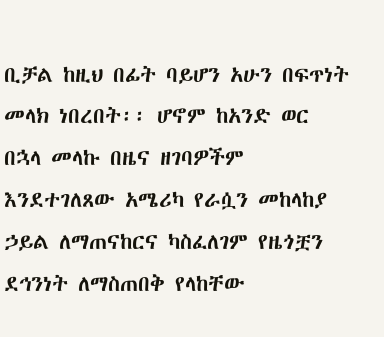ቢቻል ከዚህ በፊት ባይሆን አሁን በፍጥነት መላክ ነበረበት፡፡ ሆኖም ከአንድ ወር በኋላ መላኩ በዜና ዘገባዎችም እንደተገለጸው አሜሪካ የራሷን መከላከያ ኃይል ለማጠናከርና ካስፈለገም የዜጎቿን ደኅንነት ለማስጠበቅ የላከቸው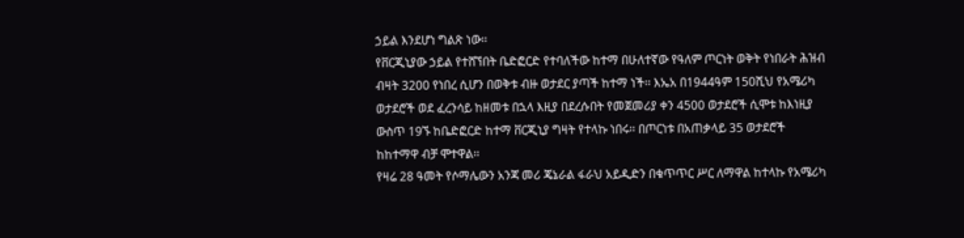ኃይል እንደሆነ ግልጽ ነው፡፡
የቨርጂኒያው ኃይል የተሸኘበት ቤድፎርድ የተባለችው ከተማ በሁለተኛው የዓለም ጦርነት ወቅት የነበራት ሕዝብ ብዛት 3200 የነበረ ሲሆን በወቅቱ ብዙ ወታደር ያጣች ከተማ ነች፡፡ እኤአ በ1944ዓም 150ሺህ የአሜሪካ ወታደሮች ወደ ፈረንሳይ ከዘመቱ በኋላ እዚያ በደረሱበት የመጀመሪያ ቀን 4500 ወታደሮች ሲሞቱ ከእነዚያ ውስጥ 19ኙ ከቤድፎርድ ከተማ ቨርጂኒያ ግዛት የተላኩ ነበሩ፡፡ በጦርነቱ በአጠቃላይ 35 ወታደሮች ከከተማዋ ብቻ ሞተዋል፡፡
የዛሬ 28 ዓመት የሶማሌውን አንጃ መሪ ጄኔራል ፋራህ አይዲድን በቁጥጥር ሥር ለማዋል ከተላኩ የአሜሪካ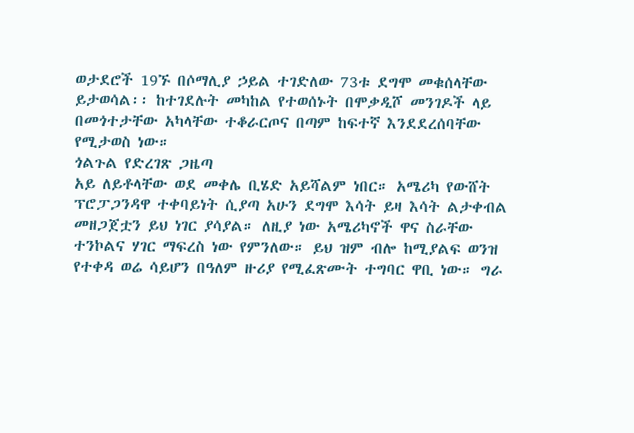ወታደሮች 19ኙ በሶማሊያ ኃይል ተገድለው 73ቱ ደግሞ መቁሰላቸው ይታወሳል፡፡ ከተገደሉት መካከል የተወሰኑት በሞቃዲሾ መንገዶች ላይ በመጎተታቸው አካላቸው ተቆራርጦና በጣም ከፍተኛ እንደደረሰባቸው የሚታወስ ነው።
ጎልጉል የድረገጽ ጋዜጣ
አይ ለይቶላቸው ወደ መቀሌ ቢሄድ አይሻልም ነበር። አሜሪካ የውሸት ፕሮፓጋንዳዋ ተቀባይነት ሲያጣ አሁን ደግሞ እሳት ይዛ እሳት ልታቀብል መዘጋጀቷን ይህ ነገር ያሳያል። ለዚያ ነው አሜሪካኖች ዋና ስራቸው ተንኮልና ሃገር ማፍረስ ነው የምንለው። ይህ ዝም ብሎ ከሚያልፍ ወንዝ የተቀዳ ወሬ ሳይሆን በዓለም ዙሪያ የሚፈጽሙት ተግባር ዋቢ ነው። ግራ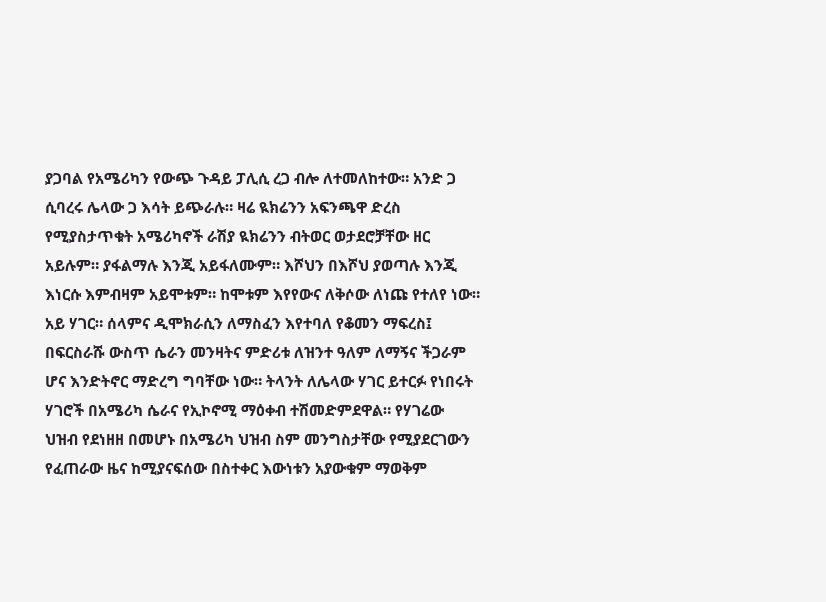ያጋባል የአሜሪካን የውጭ ጉዳይ ፓሊሲ ረጋ ብሎ ለተመለከተው። አንድ ጋ ሲባረሩ ሌላው ጋ እሳት ይጭራሉ። ዛሬ ዪክሬንን አፍንጫዋ ድረስ የሚያስታጥቁት አሜሪካኖች ራሽያ ዪክሬንን ብትወር ወታደሮቻቸው ዘር አይሉም። ያፋልማሉ እንጂ አይፋለሙም። እሾህን በእሾህ ያወጣሉ እንጂ እነርሱ እምብዛም አይሞቱም። ከሞቱም እየየውና ለቅሶው ለነጩ የተለየ ነው። አይ ሃገር። ሰላምና ዲሞክራሲን ለማስፈን እየተባለ የቆመን ማፍረስ፤ በፍርስራሹ ውስጥ ሴራን መንዛትና ምድሪቱ ለዝንተ ዓለም ለማኝና ችጋራም ሆና እንድትኖር ማድረግ ግባቸው ነው። ትላንት ለሌላው ሃገር ይተርፉ የነበሩት ሃገሮች በአሜሪካ ሴራና የኢኮኖሚ ማዕቀብ ተሽመድምደዋል። የሃገሬው ህዝብ የደነዘዘ በመሆኑ በአሜሪካ ህዝብ ስም መንግስታቸው የሚያደርገውን የፈጠራው ዜና ከሚያናፍሰው በስተቀር እውነቱን አያውቁም ማወቅም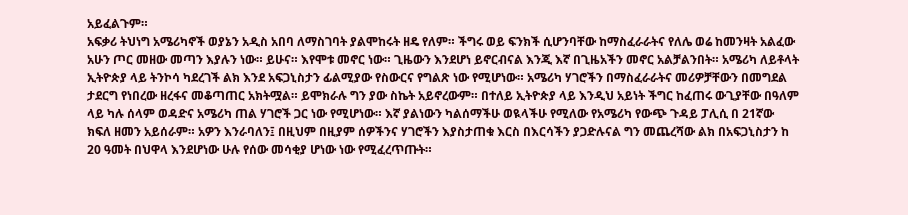አይፈልጉም።
አፍቃሪ ትህነግ አሜሪካኖች ወያኔን አዲስ አበባ ለማስገባት ያልሞከሩት ዘዴ የለም። ችግሩ ወይ ፍንክች ሲሆንባቸው ከማስፈራራትና የለሌ ወሬ ከመንዛት አልፈው አሁን ጦር መዘው መጣን እያሉን ነው። ይሁና። እየሞቱ መኖር ነው። ጊዜውን እንደሆነ ይኖርብናል እንጂ እኛ በጊዜአችን መኖር አልቻልንበት። አሜሪካ ለይቶላት ኢትዮጵያ ላይ ትንኮሳ ካደረገች ልክ እንደ አፍጋኒስታን ፊልሚያው የስውርና የግልጽ ነው የሚሆነው። አሜሪካ ሃገሮችን በማስፈራራትና መሪዎቻቸውን በመግደል ታደርግ የነበረው ዘረፋና መቆጣጠር አክትሟል። ይሞክራሉ ግን ያው ስኬት አይኖረውም። በተለይ ኢትዮጵያ ላይ እንዲህ አይነት ችግር ከፈጠሩ ውጊያቸው በዓለም ላይ ካሉ ሰላም ወዳድና አሜሪካ ጠል ሃገሮች ጋር ነው የሚሆነው። እኛ ያልነውን ካልሰማችሁ ወዪላችሁ የሚለው የአሜሪካ የውጭ ጉዳይ ፓሊሲ በ 21ኛው ክፍለ ዘመን አይሰራም። አዎን እንራባለን፤ በዚህም በዚያም ሰዎችንና ሃገሮችን እያስታጠቁ እርስ በእርሳችን ያጋድሉናል ግን መጨረሻው ልክ በአፍጋኒስታን ከ 20 ዓመት በህዋላ እንደሆነው ሁሉ የሰው መሳቂያ ሆነው ነው የሚፈረጥጡት።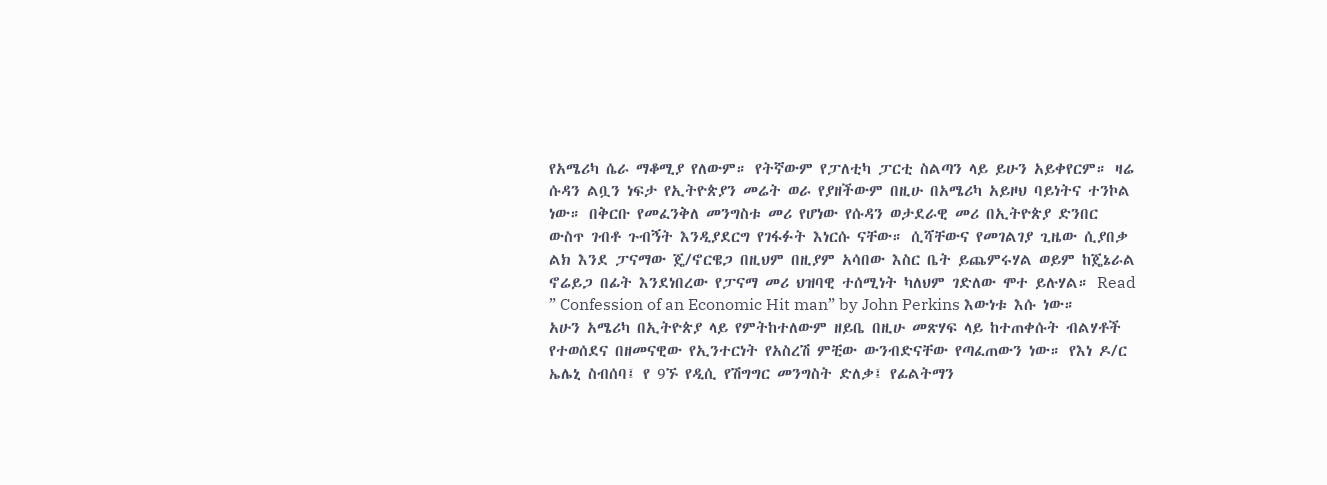የአሜሪካ ሴራ ማቆሚያ የለውም። የትኛውም የፓለቲካ ፓርቲ ስልጣን ላይ ይሁን አይቀየርም። ዛሬ ሱዳን ልቧን ነፍታ የኢትዮጵያን መሬት ወራ የያዘችውም በዚሁ በአሜሪካ አይዞህ ባይነትና ተንኮል ነው። በቅርቡ የመፈንቅለ መንግስቱ መሪ የሆነው የሱዳን ወታደራዊ መሪ በኢትዮጵያ ድንበር ውስጥ ገብቶ ጉብኝት እንዲያደርግ የገፋፉት እነርሱ ናቸው። ሲሻቸውና የመገልገያ ጊዜው ሲያበቃ ልክ እንደ ፓናማው ጄ/ኖርዌጋ በዚህም በዚያም አሳበው እስር ቤት ይጨምሩሃል ወይም ከጄኔራል ኖሬይጋ በፊት እንደነበረው የፓናማ መሪ ህዝባዊ ተሰሚነት ካለህም ገድለው ሞተ ይሉሃል። Read ” Confession of an Economic Hit man” by John Perkins እውነቱ እሱ ነው። አሁን አሜሪካ በኢትዮጵያ ላይ የምትከተለውም ዘይቤ በዚሁ መጽሃፍ ላይ ከተጠቀሱት ብልሃቶች የተወሰደና በዘመናዊው የኢንተርነት የአስረሽ ምቺው ውንብድናቸው የጣፈጠውን ነው። የእነ ዶ/ር ኤሌኒ ስብሰባ፤ የ 9ኙ የዲሲ የሽግግር መንግስት ድለቃ፤ የፊልትማን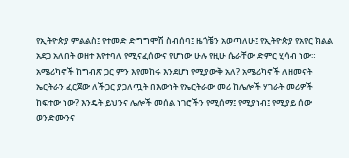የኢትዮጵያ ምልልስ፤ የተመድ ድግግሞሽ ስብሰባ፤ ዜጎቼን አወጣለሁ፤ የኢትዮጵያ የአየር ክልል አደጋ አለበት ወዘተ እየተባለ የሚናፈሰውና የሆነው ሁሉ የዚሁ ሴራቸው ድምር ሂሳብ ነው።
አሜሪካኖች ከግብጽ ጋር ምን እየመከሩ እንደሆነ የሚያውቅ አለ? አሜሪካኖች ለዘመናት ኤርትራን ፈርጀው ለችጋር ያጋለጧት በእውነት የኤርትራው መሪ ከሌሎች ሃገራት መሪዎች ከፍተው ነው? እንዴት ይህንና ሌሎች መሰል ነገሮችን የሚሰማ፤ የሚያነብ፤ የሚያይ ሰው ወንድሙንና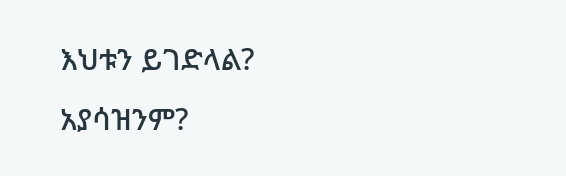እህቱን ይገድላል? አያሳዝንም?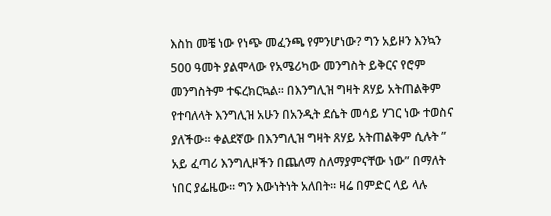እስከ መቼ ነው የነጭ መፈንጫ የምንሆነው? ግን አይዞን እንኳን 500 ዓመት ያልሞላው የአሜሪካው መንግስት ይቅርና የሮም መንግስትም ተፍረክርኳል። በእንግሊዝ ግዛት ጸሃይ አትጠልቅም የተባለላት እንግሊዝ አሁን በአንዲት ደሴት መሳይ ሃገር ነው ተወስና ያለችው። ቀልደኛው በእንግሊዝ ግዛት ጸሃይ አትጠልቅም ሲሉት ” አይ ፈጣሪ እንግሊዞችን በጨለማ ስለማያምናቸው ነው” በማለት ነበር ያፌዜው። ግን እውነትነት አለበት። ዛሬ በምድር ላይ ላሉ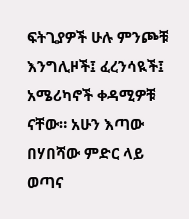ፍትጊያዎች ሁሉ ምንጮቹ እንግሊዞች፤ ፈረንሳዪች፤ አሜሪካኖች ቀዳሚዎቹ ናቸው። አሁን እጣው በሃበሻው ምድር ላይ ወጣና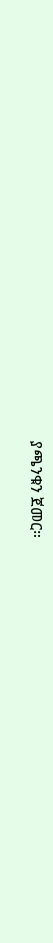ያጫንቁን ጀመር።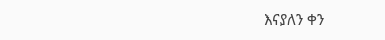እናያለን ቀን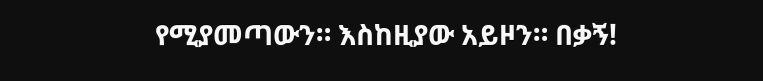የሚያመጣውን። እስከዚያው አይዞን። በቃኝ!